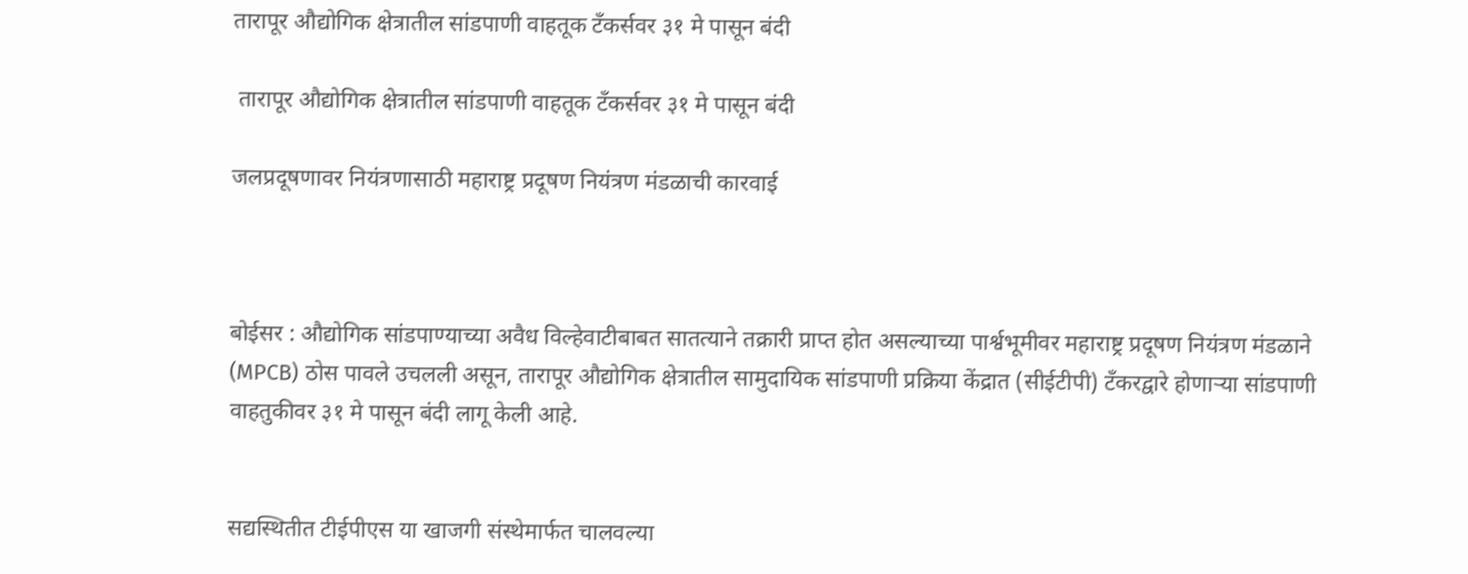तारापूर औद्योगिक क्षेत्रातील सांडपाणी वाहतूक टँकर्सवर ३१ मे पासून बंदी

 तारापूर औद्योगिक क्षेत्रातील सांडपाणी वाहतूक टँकर्सवर ३१ मे पासून बंदी

जलप्रदूषणावर नियंत्रणासाठी महाराष्ट्र प्रदूषण नियंत्रण मंडळाची कारवाई



बोईसर : औद्योगिक सांडपाण्याच्या अवैध विल्हेवाटीबाबत सातत्याने तक्रारी प्राप्त होत असल्याच्या पार्श्वभूमीवर महाराष्ट्र प्रदूषण नियंत्रण मंडळाने (MPCB) ठोस पावले उचलली असून, तारापूर औद्योगिक क्षेत्रातील सामुदायिक सांडपाणी प्रक्रिया केंद्रात (सीईटीपी) टँकरद्वारे होणाऱ्या सांडपाणी वाहतुकीवर ३१ मे पासून बंदी लागू केली आहे.


सद्यस्थितीत टीईपीएस या खाजगी संस्थेमार्फत चालवल्या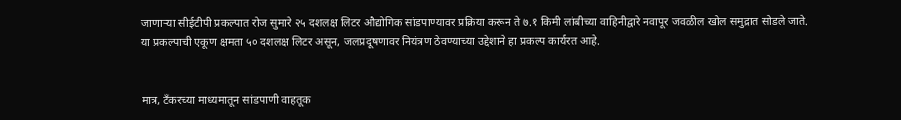जाणाऱ्या सीईटीपी प्रकल्पात रोज सुमारे २५ दशलक्ष लिटर औद्योगिक सांडपाण्यावर प्रक्रिया करून ते ७.१ किमी लांबीच्या वाहिनीद्वारे नवापूर जवळील खोल समुद्रात सोडले जाते. या प्रकल्पाची एकूण क्षमता ५० दशलक्ष लिटर असून, जलप्रदूषणावर नियंत्रण ठेवण्याच्या उद्देशाने हा प्रकल्प कार्यरत आहे.


मात्र, टँकरच्या माध्यमातून सांडपाणी वाहतूक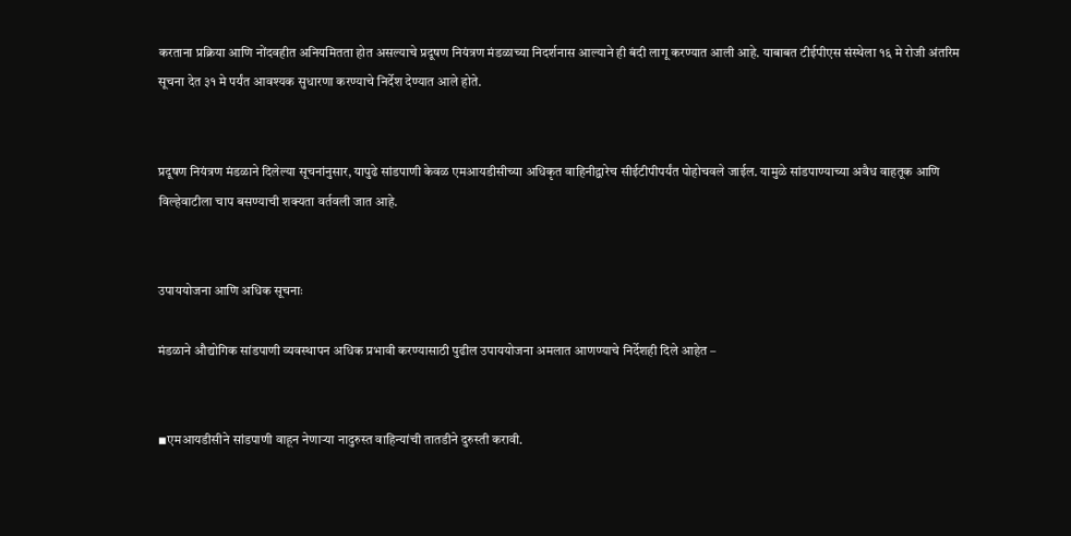करताना प्रक्रिया आणि नोंदवहीत अनियमितता होत असल्याचे प्रदूषण नियंत्रण मंडळाच्या निदर्शनास आल्याने ही बंदी लागू करण्यात आली आहे. याबाबत टीईपीएस संस्थेला १६ मे रोजी अंतरिम सूचना देत ३१ मे पर्यंत आवश्यक सुधारणा करण्याचे निर्देश देण्यात आले होते.


प्रदूषण नियंत्रण मंडळाने दिलेल्या सूचनांनुसार, यापुढे सांडपाणी केवळ एमआयडीसीच्या अधिकृत वाहिनीद्वारेच सीईटीपीपर्यंत पोहोचवले जाईल. यामुळे सांडपाण्याच्या अवैध वाहतूक आणि विल्हेवाटीला चाप बसण्याची शक्यता वर्तवली जात आहे.


उपाययोजना आणि अधिक सूचनाः

मंडळाने औद्योगिक सांडपाणी व्यवस्थापन अधिक प्रभावी करण्यासाठी पुढील उपाययोजना अमलात आणण्याचे निर्देशही दिले आहेत –


◾एमआयडीसीने सांडपाणी वाहून नेणाऱ्या नादुरुस्त वाहिन्यांची तातडीने दुरुस्ती करावी.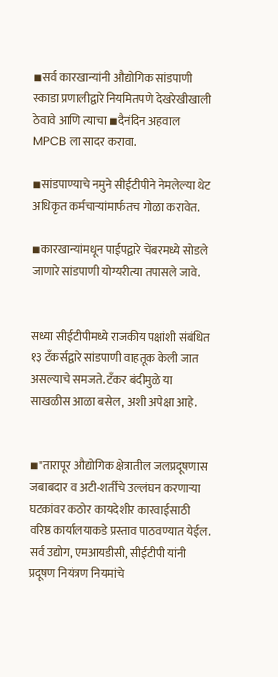◾सर्व कारखान्यांनी औद्योगिक सांडपाणी स्काडा प्रणालीद्वारे नियमितपणे देखरेखीखाली ठेवावे आणि त्याचा ◾दैनंदिन अहवाल MPCB ला सादर करावा.

◾सांडपाण्याचे नमुने सीईटीपीने नेमलेल्या थेट अधिकृत कर्मचाऱ्यांमार्फतच गोळा करावेत.

◾कारखान्यांमधून पाईपद्वारे चेंबरमध्ये सोडले जाणारे सांडपाणी योग्यरीत्या तपासले जावे.


सध्या सीईटीपीमध्ये राजकीय पक्षांशी संबंधित १३ टँकर्सद्वारे सांडपाणी वाहतूक केली जात असल्याचे समजते. टँकर बंदीमुळे या साखळीस आळा बसेल, अशी अपेक्षा आहे.


◾"तारापूर औद्योगिक क्षेत्रातील जलप्रदूषणास जबाबदार व अटी-शर्तींचे उल्लंघन करणाऱ्या घटकांवर कठोर कायदेशीर कारवाईसाठी वरिष्ठ कार्यालयाकडे प्रस्ताव पाठवण्यात येईल. सर्व उद्योग, एमआयडीसी, सीईटीपी यांनी प्रदूषण नियंत्रण नियमांचे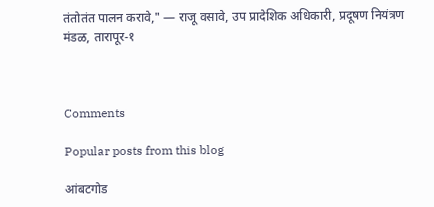तंतोतंत पालन करावे," — राजू वसावे, उप प्रादेशिक अधिकारी, प्रदूषण नियंत्रण मंडळ, तारापूर-१



Comments

Popular posts from this blog

आंबटगोड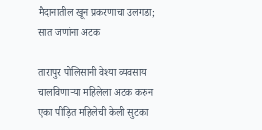मैदानातील खून प्रकरणाचा उलगडा; सात जणांना अटक

तारापुर पोलिसानी वेश्या व्यवसाय चालविणाऱ्या महिलेला अटक करुन एका पीड़ित महिलेची केली सुटका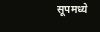सूपमध्ये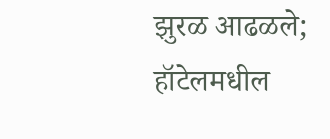झुरळ आढळले; हॉटेलमधील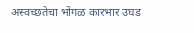अस्वच्छतेचा भोंगळ कारभार उघड